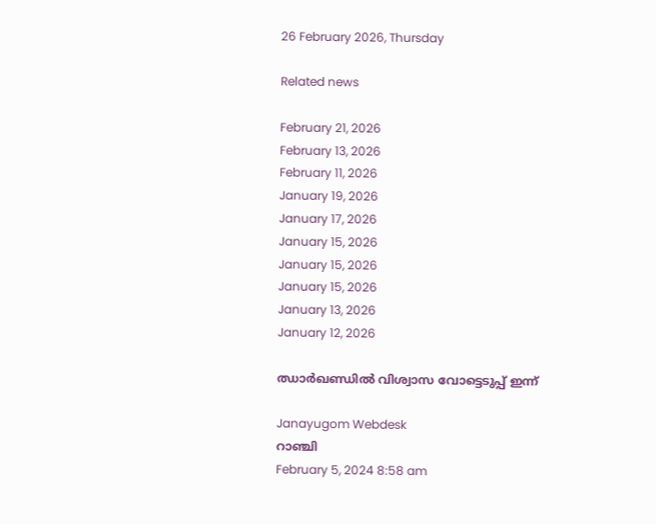26 February 2026, Thursday

Related news

February 21, 2026
February 13, 2026
February 11, 2026
January 19, 2026
January 17, 2026
January 15, 2026
January 15, 2026
January 15, 2026
January 13, 2026
January 12, 2026

ഝാര്‍ഖണ്ഡില്‍ വിശ്വാസ വോട്ടെടുപ്പ് ഇന്ന്

Janayugom Webdesk
റാഞ്ചി
February 5, 2024 8:58 am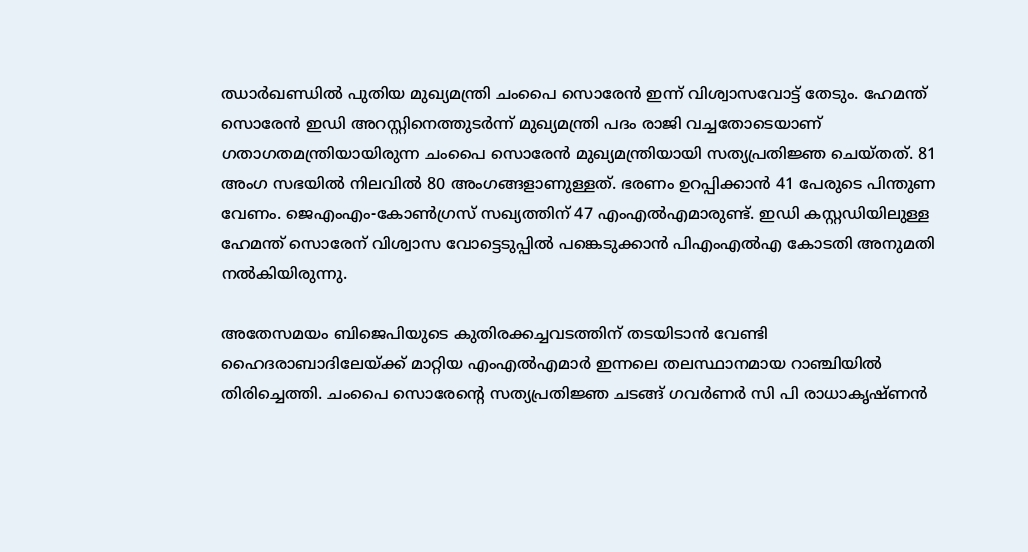ഝാര്‍ഖണ്ഡില്‍ പുതിയ മുഖ്യമന്ത്രി ചംപൈ സൊരേന്‍ ഇന്ന് വിശ്വാസവോട്ട് തേടും. ഹേമന്ത് സൊരേന്‍ ഇഡി അറസ്റ്റിനെത്തുടര്‍ന്ന് മുഖ്യമന്ത്രി പദം രാജി വച്ചതോടെയാണ് ഗതാഗതമന്ത്രിയായിരുന്ന ചംപൈ സൊരേന്‍ മുഖ്യമന്ത്രിയായി സത്യപ്രതിജ്ഞ ചെയ്തത്. 81 അംഗ സഭയില്‍ നിലവില്‍ 80 അംഗങ്ങളാണുള്ളത്. ഭരണം ഉറപ്പിക്കാന്‍ 41 പേരുടെ പിന്തുണ വേണം. ജെഎംഎം-കോണ്‍ഗ്രസ് സഖ്യത്തിന് 47 എംഎല്‍എമാരുണ്ട്. ഇഡി കസ്റ്റഡിയിലുള്ള ഹേമന്ത് സൊരേന് വിശ്വാസ വോട്ടെടുപ്പില്‍ പങ്കെടുക്കാന്‍ പിഎംഎല്‍എ കോടതി അനുമതി നല്‍കിയിരുന്നു.

അതേസമയം ബിജെപിയുടെ കുതിരക്കച്ചവടത്തിന് തടയിടാന്‍ വേണ്ടി ഹൈദരാബാദിലേയ്ക്ക് മാറ്റിയ എംഎല്‍എമാര്‍ ഇന്നലെ തലസ്ഥാനമായ റാഞ്ചിയില്‍ തിരിച്ചെത്തി. ചംപൈ സൊരേന്റെ സത്യപ്രതിജ്ഞ ചടങ്ങ് ഗവര്‍ണര്‍ സി പി രാധാകൃഷ്ണന്‍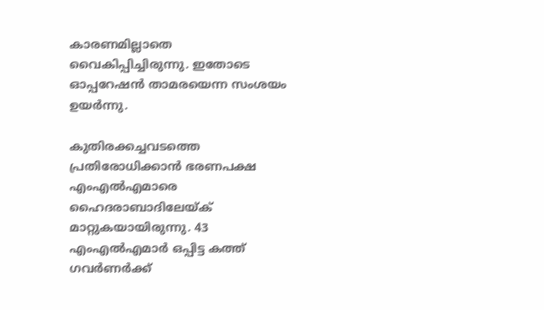കാരണമില്ലാതെ വൈകിപ്പിച്ചിരുന്നു. ഇതോടെ ഓപ്പറേഷന്‍ താമരയെന്ന സംശയം ഉയര്‍ന്നു.

കുതിരക്കച്ചവടത്തെ പ്രതിരോധിക്കാന്‍ ഭരണപക്ഷ എംഎല്‍എമാരെ ഹൈദരാബാദിലേയ്ക് മാറ്റുകയായിരുന്നു. 43 എംഎല്‍എമാര്‍ ഒപ്പിട്ട കത്ത് ഗവര്‍ണര്‍ക്ക്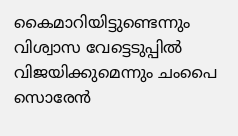കൈമാറിയിട്ടുണ്ടെന്നും വിശ്വാസ വേട്ടെടുപ്പില്‍ വിജയിക്കുമെന്നും ചംപൈ സൊരേന്‍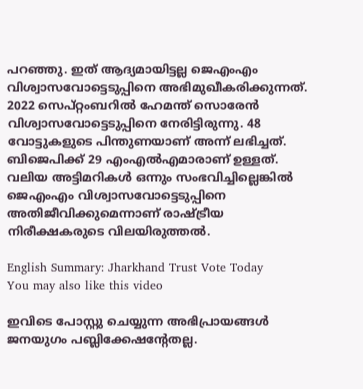പറഞ്ഞു. ഇത് ആദ്യമായിട്ടല്ല ജെഎംഎം വിശ്വാസവോട്ടെടുപ്പിനെ അഭിമുഖീകരിക്കുന്നത്. 2022 സെപ്റ്റംബറില്‍ ഹേമന്ത് സൊരേന്‍ വിശ്വാസവോട്ടെടുപ്പിനെ നേരിട്ടിരുന്നു. 48 വോട്ടുകളുടെ പിന്തുണയാണ് അന്ന് ലഭിച്ചത്. ബിജെപിക്ക് 29 എംഎല്‍എമാരാണ് ഉള്ളത്. വലിയ അട്ടിമറികള്‍ ഒന്നും സംഭവിച്ചില്ലെങ്കില്‍ ജെഎംഎം വിശ്വാസവോട്ടെടുപ്പിനെ അതിജീവിക്കുമെന്നാണ് രാഷ്ട്രീയ നിരീക്ഷകരുടെ വിലയിരുത്തല്‍.

English Summary: Jharkhand Trust Vote Today
You may also like this video

ഇവിടെ പോസ്റ്റു ചെയ്യുന്ന അഭിപ്രായങ്ങള്‍ ജനയുഗം പബ്ലിക്കേഷന്റേതല്ല.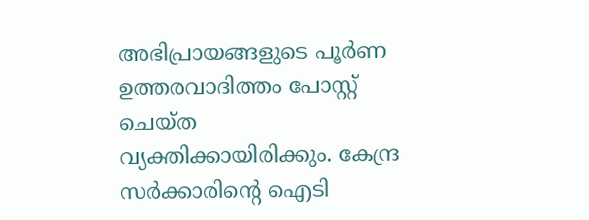അഭിപ്രായങ്ങളുടെ പൂര്‍ണ ഉത്തരവാദിത്തം പോസ്റ്റ് ചെയ്ത വ്യക്തിക്കായിരിക്കും. കേന്ദ്ര സര്‍ക്കാരിന്റെ ഐടി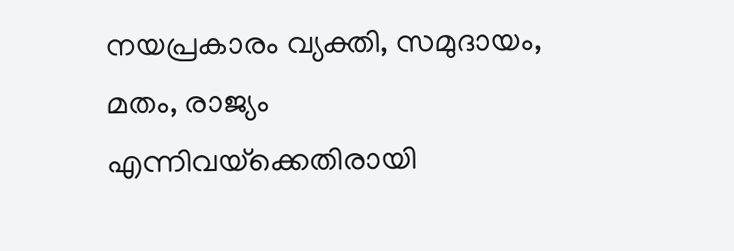നയപ്രകാരം വ്യക്തി, സമുദായം, മതം, രാജ്യം എന്നിവയ്‌ക്കെതിരായി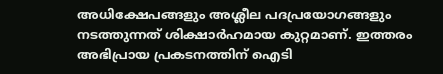അധിക്ഷേപങ്ങളും അശ്ലീല പദപ്രയോഗങ്ങളും നടത്തുന്നത് ശിക്ഷാര്‍ഹമായ കുറ്റമാണ്. ഇത്തരം അഭിപ്രായ പ്രകടനത്തിന് ഐടി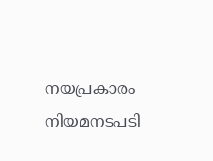നയപ്രകാരം നിയമനടപടി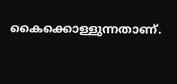കൈക്കൊള്ളുന്നതാണ്.